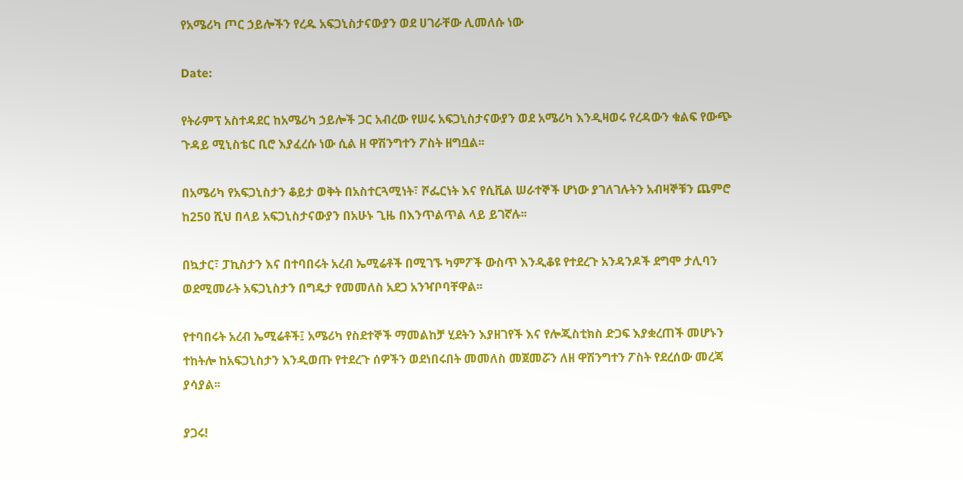የአሜሪካ ጦር ኃይሎችን የረዱ አፍጋኒስታናውያን ወደ ሀገራቸው ሊመለሱ ነው

Date:

የትራምፕ አስተዳደር ከአሜሪካ ኃይሎች ጋር አብረው የሠሩ አፍጋኒስታናውያን ወደ አሜሪካ እንዲዛወሩ የረዳውን ቁልፍ የውጭ ጉዳይ ሚኒስቴር ቢሮ እያፈረሱ ነው ሲል ዘ ዋሽንግተን ፖስት ዘግቧል፡፡

በአሜሪካ የአፍጋኒስታን ቆይታ ወቅት በአስተርጓሚነት፣ ሾፌርነት እና የሲቪል ሠራተኞች ሆነው ያገለገሉትን አብዛኞቹን ጨምሮ ከ250 ሺህ በላይ አፍጋኒስታናውያን በአሁኑ ጊዜ በእንጥልጥል ላይ ይገኛሉ፡፡

በኳታር፣ ፓኪስታን እና በተባበሩት አረብ ኤሚሬቶች በሚገኙ ካምፖች ውስጥ እንዲቆዩ የተደረጉ አንዳንዶች ደግሞ ታሊባን ወደሚመራት አፍጋኒስታን በግዴታ የመመለስ አደጋ አንዣቦባቸዋል፡፡

የተባበሩት አረብ ኤሚሬቶች፤ አሜሪካ የስደተኞች ማመልከቻ ሂደትን እያዘገየች እና የሎጂስቲክስ ድጋፍ እያቋረጠች መሆኑን ተከትሎ ከአፍጋኒስታን እንዲወጡ የተደረጉ ሰዎችን ወደነበሩበት መመለስ መጀመሯን ለዘ ዋሽንግተን ፖስት የደረሰው መረጃ ያሳያል፡፡

ያጋሩ!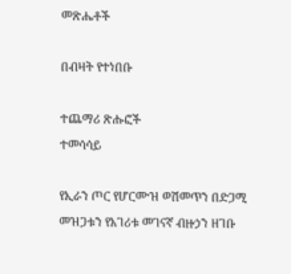መጽሔቶች

በብዛት የተነበቡ

ተጨማሪ ጽሑፎች
ተመሳሳይ

የኢራን ጦር የሆርሙዝ ወሽመጥን በድጋሚ መዝጋቱን የአገሪቱ መገናኛ ብዙኃን ዘገቡ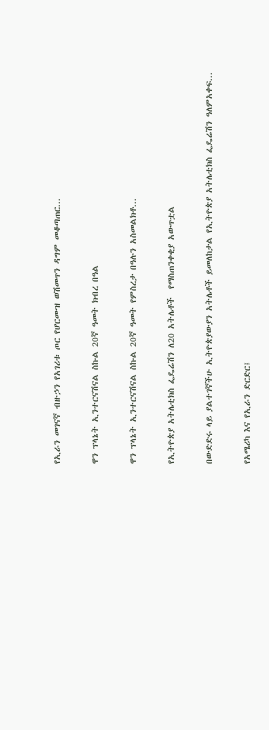የኢራን መገናኛ ብዙኃን የአገሪቱ ጦር የሆርሙዝ ወሽመጥን ዳግም መቆጣጠር...

ዋን ፕላኔት ኢንተርናሽናል ስኩል 20ኛ ዓመት ክብረ በዓል

ዋን ፕላኔት ኢንተርናሽናል ስኩል 20ኛ ዓመት የምስረታ በዓሉን አስመልክቶ...

የኢትዮጵያ አትሌቲክስ ፌዴሬሽን ለ20 አትሌቶች  የማስጠንቀቂያ አውጥቷል

በውድድሩ ላይ ያልተገኛችሁ ኢትዮጵያውያን አትሌቶች ይመለከታል የኢትዮጵያ አትሌቲክስ ፌዴሬሽን ዓለምአቀፍ...

የአሜሪካ እና የኢራን ድርድር፤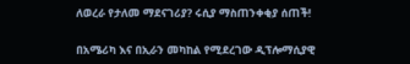ለወረራ የታለመ ማደናገሪያ? ሩሲያ ማስጠንቀቂያ ሰጠች!

በአሜሪካ እና በኢራን መካከል የሚደረገው ዲፕሎማሲያዊ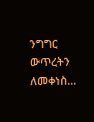ንግግር ውጥረትን ለመቀነስ...